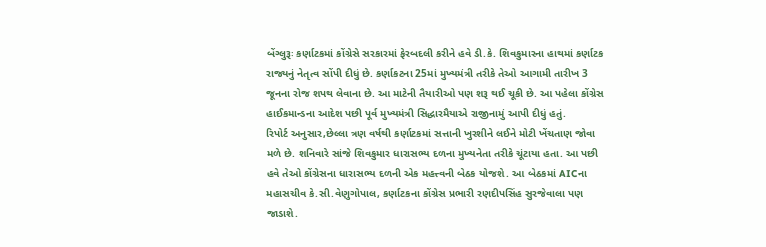બેંગ્લુરૂઃ કર્ણાટકમાં કોંગ્રેસે સરકારમાં ફેરબદલી કરીને હવે ડી.કે. શિવકુમારના હાથમાં કર્ણાટક રાજ્યનું નેતૃત્વ સોંપી દીધું છે. કર્ણાકટના 25માં મુખ્યમંત્રી તરીકે તેઓ આગામી તારીખ 3 જૂનના રોજ શપથ લેવાના છે. આ માટેની તૈયારીઓ પણ શરૂ થઈ ચૂકી છે. આ પહેલા કોંગ્રેસ હાઈકમાન્ડના આદેશ પછી પૂર્વ મુખ્યમંત્રી સિદ્ધારમૈયાએ રાજીનામું આપી દીધું હતું.
રિપોર્ટ અનુસાર,છેલ્લા ત્રણ વર્ષથી કર્ણાટકમાં સત્તાની ખુરશીને લઈને મોટી ખેંચતાણ જોવા મળે છે. શનિવારે સાંજે શિવકુમાર ધારાસભ્ય દળના મુખ્યનેતા તરીકે ચૂંટાયા હતા. આ પછી હવે તેઓ કોંગ્રેસના ધારાસભ્ય દળની એક મહત્ત્વની બેઠક યોજશે. આ બેઠકમાં AICના મહાસચીવ કે.સી.વેણુગોપાલ, કર્ણાટકના કોંગ્રેસ પ્રભારી રણદીપસિંહ સુરજેવાલા પણ જાડાશે.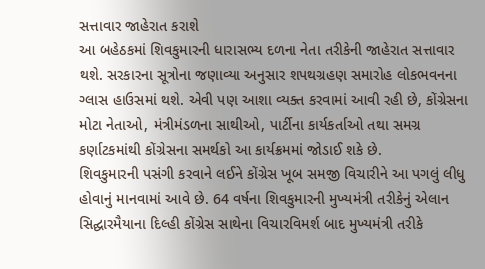સત્તાવાર જાહેરાત કરાશે
આ બહેઠકમાં શિવકુમારની ધારાસભ્ય દળના નેતા તરીકેની જાહેરાત સત્તાવાર થશે. સરકારના સૂત્રોના જણાવ્યા અનુસાર શપથગ્રહણ સમારોહ લોકભવનના ગ્લાસ હાઉસમાં થશે. એવી પણ આશા વ્યક્ત કરવામાં આવી રહી છે, કોંગ્રેસના મોટા નેતાઓ, મંત્રીમંડળના સાથીઓ, પાર્ટીના કાર્યકર્તાઓ તથા સમગ્ર કર્ણાટકમાંથી કોંગ્રેસના સમર્થકો આ કાર્યક્રમમાં જોડાઈ શકે છે.
શિવકુમારની પસંગી કરવાને લઈને કોંગ્રેસ ખૂબ સમજી વિચારીને આ પગલું લીધુ હોવાનું માનવામાં આવે છે. 64 વર્ષના શિવકુમારની મુખ્યમંત્રી તરીકેનું એલાન સિદ્ઘારમૈયાના દિલ્હી કોંગ્રેસ સાથેના વિચારવિમર્શ બાદ મુખ્યમંત્રી તરીકે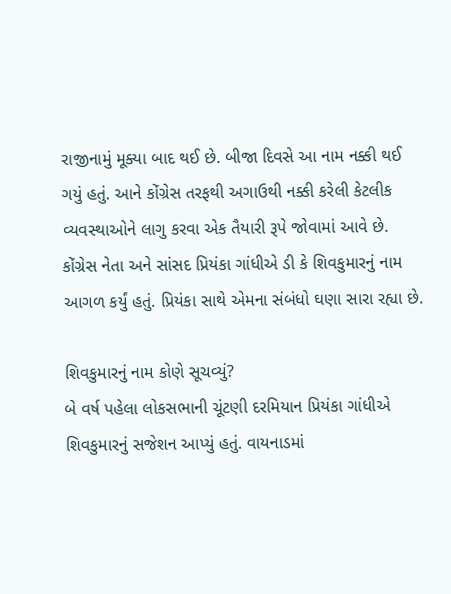રાજીનામું મૂક્યા બાદ થઈ છે. બીજા દિવસે આ નામ નક્કી થઈ ગયું હતું. આને કોંગ્રેસ તરફથી અગાઉથી નક્કી કરેલી કેટલીક વ્યવસ્થાઓને લાગુ કરવા એક તૈયારી રૂપે જોવામાં આવે છે. કોંગ્રેસ નેતા અને સાંસદ પ્રિયંકા ગાંધીએ ડી કે શિવકુમારનું નામ આગળ કર્યું હતું. પ્રિયંકા સાથે એમના સંબંધો ઘણા સારા રહ્યા છે.

શિવકુમારનું નામ કોણે સૂચવ્યું?
બે વર્ષ પહેલા લોકસભાની ચૂંટણી દરમિયાન પ્રિયંકા ગાંધીએ શિવકુમારનું સજેશન આપ્યું હતું. વાયનાડમાં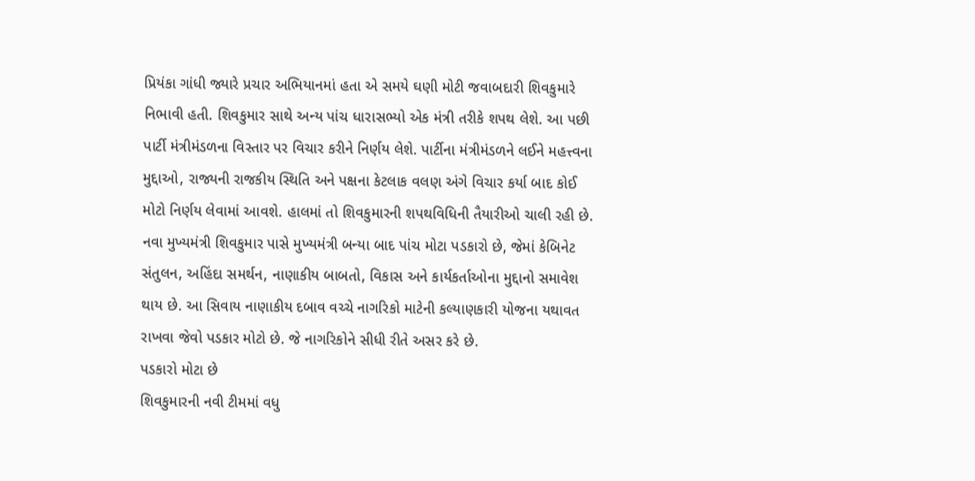પ્રિયંકા ગાંધી જ્યારે પ્રચાર અભિયાનમાં હતા એ સમયે ઘણી મોટી જવાબદારી શિવકુમારે નિભાવી હતી. શિવકુમાર સાથે અન્ય પાંચ ધારાસભ્યો એક મંત્રી તરીકે શપથ લેશે. આ પછી પાર્ટી મંત્રીમંડળના વિસ્તાર પર વિચાર કરીને નિર્ણય લેશે. પાર્ટીના મંત્રીમંડળને લઈને મહત્ત્વના મુદ્દાઓ, રાજ્યની રાજકીય સ્થિતિ અને પક્ષના કેટલાક વલણ અંગે વિચાર કર્યા બાદ કોઈ મોટો નિર્ણય લેવામાં આવશે. હાલમાં તો શિવકુમારની શપથવિધિની તૈયારીઓ ચાલી રહી છે.
નવા મુખ્યમંત્રી શિવકુમાર પાસે મુખ્યમંત્રી બન્યા બાદ પાંચ મોટા પડકારો છે, જેમાં કેબિનેટ સંતુલન, અહિંદા સમર્થન, નાણાકીય બાબતો, વિકાસ અને કાર્યકર્તાઓના મુદ્દાનો સમાવેશ થાય છે. આ સિવાય નાણાકીય દબાવ વચ્ચે નાગરિકો માટેની કલ્યાણકારી યોજના યથાવત રાખવા જેવો પડકાર મોટો છે. જે નાગરિકોને સીધી રીતે અસર કરે છે.
પડકારો મોટા છે
શિવકુમારની નવી ટીમમાં વધુ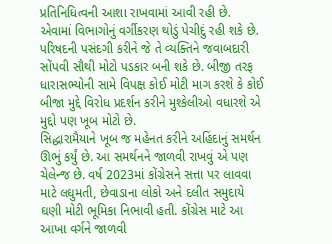પ્રતિનિધિત્વની આશા રાખવામાં આવી રહી છે. એવામાં વિભાગોનું વર્ગીકરણ થોડું પેચીદું રહી શકે છે. પરિષદની પસંદગી કરીને જે તે વ્યક્તિને જવાબદારી સોંપવી સૌથી મોટો પડકાર બની શકે છે. બીજી તરફ ધારાસભ્યોની સામે વિપક્ષ કોઈ મોટી માગ કરશે કે કોઈ બીજા મુદ્દે વિરોધ પ્રદર્શન કરીને મુશ્કેલીઓ વધારશે એ મુદ્દો પણ ખૂબ મોટો છે.
સિદ્ધારામૈયાને ખૂબ જ મહેનત કરીને અહિંદાનું સમર્થન ઊભું કર્યું છે. આ સમર્થનને જાળવી રાખવું એ પણ ચેલેન્જ છે. વર્ષ 2023માં કોંગ્રેસને સત્તા પર લાવવા માટે લઘુમતી, છેવાડાના લોકો અને દલીત સમુદાયે ઘણી મોટી ભૂમિકા નિભાવી હતી. કોંગ્રેસ માટે આ આખા વર્ગને જાળવી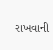રાખવાની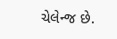ચેલેન્જ છે.